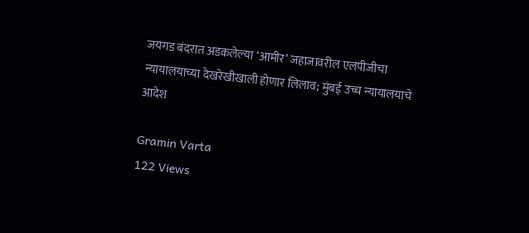जयगड बंदरात अडकलेल्या ‘आमीर’ जहाजावरील एलपीजीचा न्यायालयाच्या देखरेखीखाली होणार लिलाव; मुंबई उच्च न्यायालयाचे आदेश

Gramin Varta
122 Views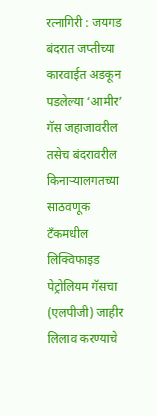रत्नागिरी : जयगड बंदरात जप्तीच्या कारवाईत अडकून पडलेल्या ‘आमीर’ गॅस जहाजावरील तसेच बंदरावरील किनाऱ्यालगतच्या साठवणूक टँकमधील लिक्विफाइड पेट्रोलियम गॅसचा (एलपीजी) जाहीर लिलाव करण्याचे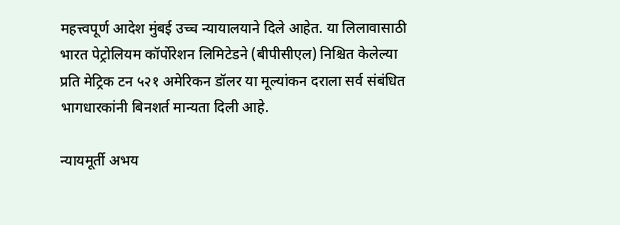महत्त्वपूर्ण आदेश मुंबई उच्च न्यायालयाने दिले आहेत. या लिलावासाठी भारत पेट्रोलियम कॉर्पोरेशन लिमिटेडने (बीपीसीएल) निश्चित केलेल्या प्रति मेट्रिक टन ५२१ अमेरिकन डॉलर या मूल्यांकन दराला सर्व संबंधित भागधारकांनी बिनशर्त मान्यता दिली आहे.

न्यायमूर्ती अभय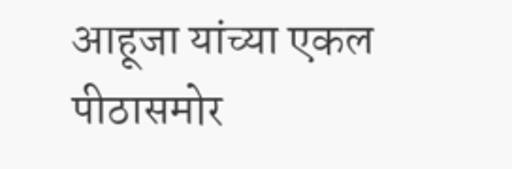आहूजा यांच्या एकल पीठासमोर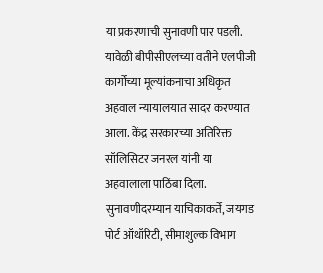या प्रकरणाची सुनावणी पार पडली. यावेळी बीपीसीएलच्या वतीने एलपीजी कार्गोच्या मूल्यांकनाचा अधिकृत अहवाल न्यायालयात सादर करण्यात आला. केंद्र सरकारच्या अतिरिक्त सॉलिसिटर जनरल यांनी या अहवालाला पाठिंबा दिला. सुनावणीदरम्यान याचिकाकर्ते, जयगड पोर्ट ऑथॉरिटी, सीमाशुल्क विभाग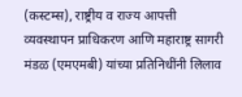(कस्टम्स), राष्ट्रीय व राज्य आपत्ती व्यवस्थापन प्राधिकरण आणि महाराष्ट्र सागरी मंडळ (एमएमबी) यांच्या प्रतिनिधींनी लिलाव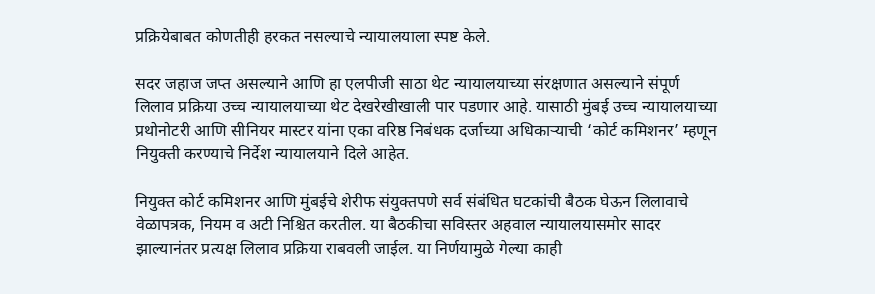प्रक्रियेबाबत कोणतीही हरकत नसल्याचे न्यायालयाला स्पष्ट केले.

सदर जहाज जप्त असल्याने आणि हा एलपीजी साठा थेट न्यायालयाच्या संरक्षणात असल्याने संपूर्ण लिलाव प्रक्रिया उच्च न्यायालयाच्या थेट देखरेखीखाली पार पडणार आहे. यासाठी मुंबई उच्च न्यायालयाच्या प्रथोनोटरी आणि सीनियर मास्टर यांना एका वरिष्ठ निबंधक दर्जाच्या अधिकाऱ्याची ‘कोर्ट कमिशनर’ म्हणून नियुक्ती करण्याचे निर्देश न्यायालयाने दिले आहेत.

नियुक्त कोर्ट कमिशनर आणि मुंबईचे शेरीफ संयुक्तपणे सर्व संबंधित घटकांची बैठक घेऊन लिलावाचे वेळापत्रक, नियम व अटी निश्चित करतील. या बैठकीचा सविस्तर अहवाल न्यायालयासमोर सादर झाल्यानंतर प्रत्यक्ष लिलाव प्रक्रिया राबवली जाईल. या निर्णयामुळे गेल्या काही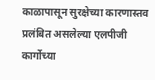काळापासून सुरक्षेच्या कारणास्तव प्रलंबित असलेल्या एलपीजी कार्गोच्या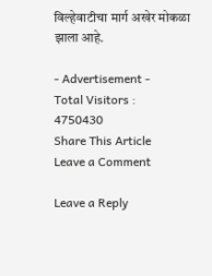विल्हेवाटीचा मार्ग अखेर मोकळा झाला आहे.

- Advertisement -
Total Visitors :
4750430
Share This Article
Leave a Comment

Leave a Reply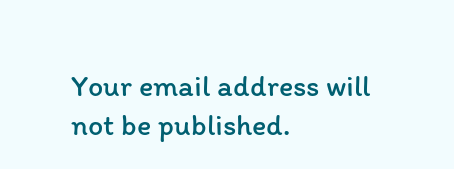Your email address will not be published.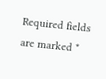Required fields are marked *